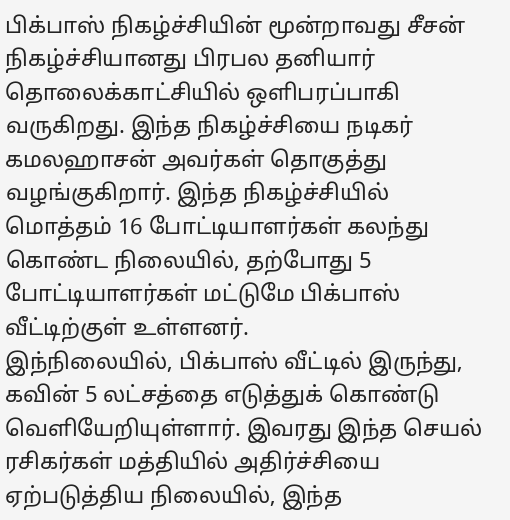பிக்பாஸ் நிகழ்ச்சியின் மூன்றாவது சீசன் நிகழ்ச்சியானது பிரபல தனியார் தொலைக்காட்சியில் ஒளிபரப்பாகி வருகிறது. இந்த நிகழ்ச்சியை நடிகர் கமலஹாசன் அவர்கள் தொகுத்து வழங்குகிறார். இந்த நிகழ்ச்சியில் மொத்தம் 16 போட்டியாளர்கள் கலந்து கொண்ட நிலையில், தற்போது 5 போட்டியாளர்கள் மட்டுமே பிக்பாஸ் வீட்டிற்குள் உள்ளனர்.
இந்நிலையில், பிக்பாஸ் வீட்டில் இருந்து, கவின் 5 லட்சத்தை எடுத்துக் கொண்டு வெளியேறியுள்ளார். இவரது இந்த செயல் ரசிகர்கள் மத்தியில் அதிர்ச்சியை ஏற்படுத்திய நிலையில், இந்த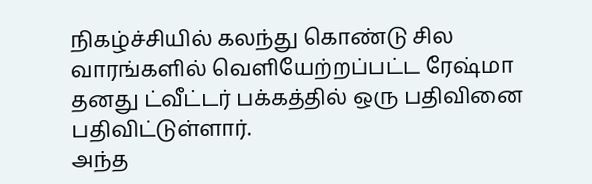நிகழ்ச்சியில் கலந்து கொண்டு சில வாரங்களில் வெளியேற்றப்பட்ட ரேஷ்மா தனது ட்வீட்டர் பக்கத்தில் ஒரு பதிவினை பதிவிட்டுள்ளார்.
அந்த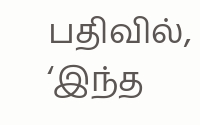பதிவில், ‘இந்த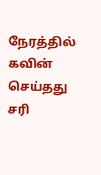நேரத்தில் கவின் செய்தது சரி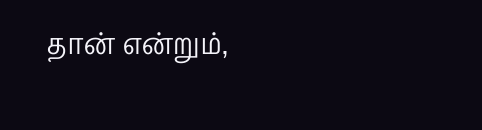தான் என்றும்,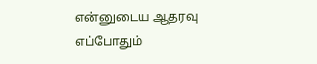என்னுடைய ஆதரவு எப்போதும்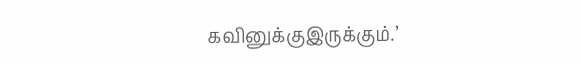கவினுக்குஇருக்கும்.’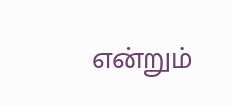என்றும்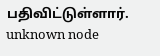பதிவிட்டுள்ளார்.
unknown node